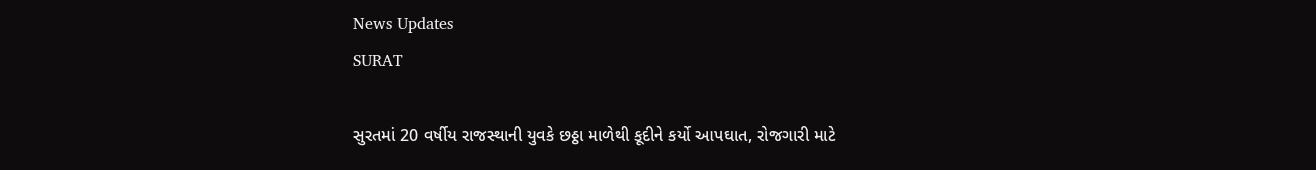News Updates
SURAT

સુરતમાં 20 વર્ષીય રાજસ્થાની યુવકે છઠ્ઠા માળેથી કૂદીને કર્યો આપઘાત, રોજગારી માટે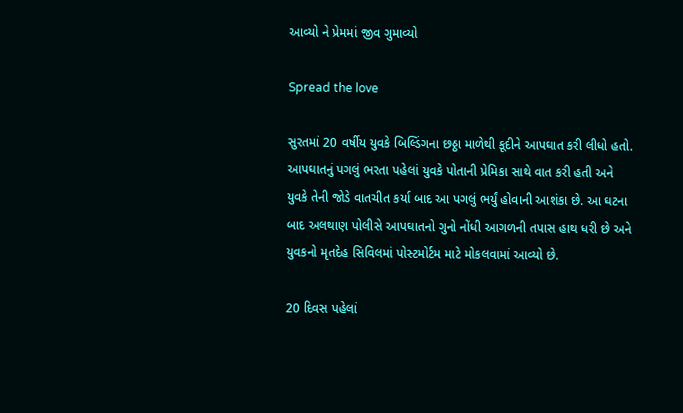આવ્યો ને પ્રેમમાં જીવ ગુમાવ્યો

Spread the love

સુરતમાં 20 વર્ષીય યુવકે બિલ્ડિંગના છઠ્ઠા માળેથી કૂદીને આપઘાત કરી લીધો હતો. આપઘાતનું પગલું ભરતા પહેલાં યુવકે પોતાની પ્રેમિકા સાથે વાત કરી હતી અને યુવકે તેની જોડે વાતચીત કર્યા બાદ આ પગલું ભર્યું હોવાની આશંકા છે. આ ઘટના બાદ અલથાણ પોલીસે આપઘાતનો ગુનો નોંધી આગળની તપાસ હાથ ધરી છે અને યુવકનો મૃતદેહ સિવિલમાં પોસ્ટમોર્ટમ માટે મોકલવામાં આવ્યો છે.

20 દિવસ પહેલાં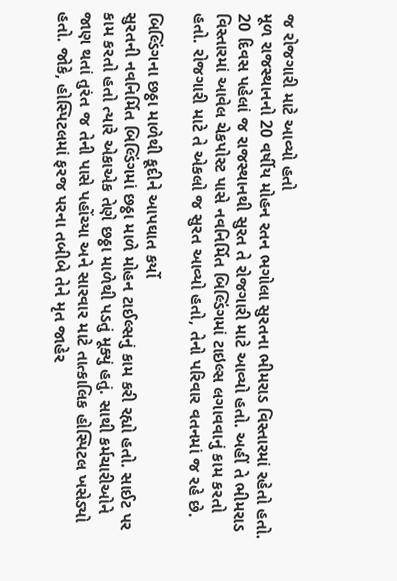જ રોજગારી માટે આવ્યો હતો
મૂળ રાજસ્થાનનો 20 વર્ષીય મોહન રતન ભગોલા સુરતના ભીમરાડ વિસ્તારમાં રહેતો હતો. 20 દિવસ પહેલાં જ રાજસ્થાનથી સુરત તે રોજગારી માટે આવ્યો હતો. અહીં તે ભીમરાડ વિસ્તારમાં આવેલ ચેકપોસ્ટ પાસે નવનિર્મિત બિલ્ડિંગમાં ટાઇલ્સ લગાવવાનું કામ કરતો હતો. રોજગારી માટે તે એકલો જ સુરત આવ્યો હતો, તેનો પરિવાર વતનમાં જ રહે છે.

બિલ્ડિંગના છઠ્ઠા માળેથી કૂદીને આપઘાત કર્યો
સુરતની નવનિર્મિત બિલ્ડિંગમાં છઠ્ઠા માળે મોહન ટાઈલ્સનું કામ કરી રહ્યો હતો. સાઈટ પર કામ કરતો હતો ત્યારે એકાએક તેણે છઠ્ઠા માળેથી પડતું મૂક્યું હતું. સાથી કર્મચારીઓને જાણ થતાં તુરંત જ તેની પાસે પહોંચ્યા અને સારવાર માટે તાત્કાલિક હોસ્પિટલ ખસેડ્યો હતો. જોકે, હોસ્પિટલમાં ફરજ પરના તબીબે તેને મૃત જાહેર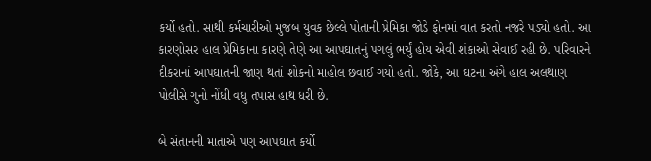કર્યો હતો. સાથી કર્મચારીઓ મુજબ યુવક છેલ્લે પોતાની પ્રેમિકા જોડે ફોનમાં વાત કરતો નજરે પડ્યો હતો. આ કારણોસર હાલ પ્રેમિકાના કારણે તેણે આ આપઘાતનું પગલું ભર્યું હોય એવી શંકાઓ સેવાઈ રહી છે. પરિવારને દીકરાનાં આપઘાતની જાણ થતાં શોકનો માહોલ છવાઈ ગયો હતો. જોકે, આ ઘટના અંગે હાલ અલથાણ પોલીસે ગુનો નોંધી વધુ તપાસ હાથ ધરી છે.

બે સંતાનની માતાએ પણ આપઘાત કર્યો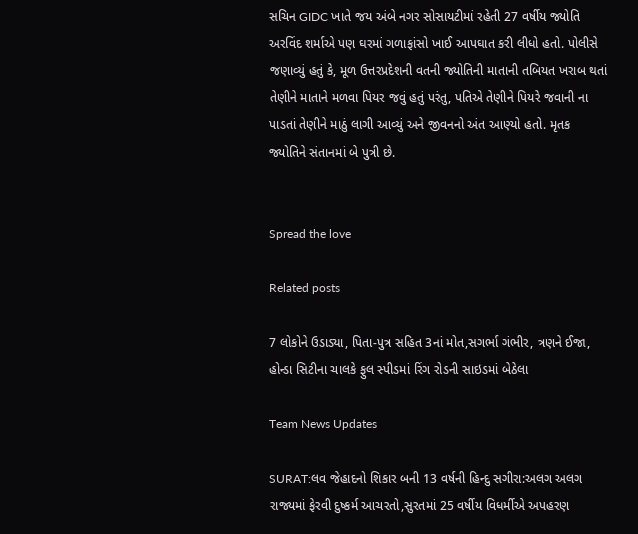સચિન GIDC ખાતે જય અંબે નગર સોસાયટીમાં રહેતી 27 વર્ષીય જ્યોતિ અરવિંદ શર્માએ પણ ઘરમાં ગળાફાંસો ખાઈ આપઘાત કરી લીધો હતો. પોલીસે જણાવ્યું હતું કે, મૂળ ઉત્તરપ્રદેશની વતની જ્યોતિની માતાની તબિયત ખરાબ થતાં તેણીને માતાને મળવા પિયર જવું હતું પરંતુ, પતિએ તેણીને પિયરે જવાની ના પાડતાં તેણીને માઠું લાગી આવ્યું અને જીવનનો અંત આણ્યો હતો. મૃતક જ્યોતિને સંતાનમાં બે પુત્રી છે.


Spread the love

Related posts

7 લોકોને ઉડાડ્યા, પિતા-પુત્ર સહિત 3નાં મોત,સગર્ભા ગંભીર, ત્રણને ઈજા, હોન્ડા સિટીના ચાલકે ફુલ સ્પીડમાં રિંગ રોડની સાઇડમાં બેઠેલા

Team News Updates

SURAT:લવ જેહાદનો શિકાર બની 13 વર્ષની હિન્દુ સગીરા:અલગ અલગ રાજ્યમાં ફેરવી દુષ્કર્મ આચરતો,સુરતમાં 25 વર્ષીય વિધર્મીએ અપહરણ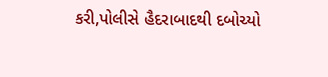કરી,પોલીસે હૈદરાબાદથી દબોચ્યો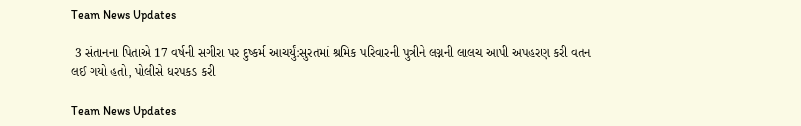Team News Updates

 3 સંતાનના પિતાએ 17 વર્ષની સગીરા પર દુષ્કર્મ આચર્યું:સુરતમાં શ્રમિક પરિવારની પુત્રીને લગ્નની લાલચ આપી અપહરણ કરી વતન લઈ ગયો હતો, પોલીસે ધરપકડ કરી

Team News Updates